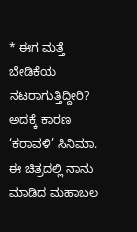* ಈಗ ಮತ್ತೆ ಬೇಡಿಕೆಯ ನಟರಾಗುತ್ತಿದ್ದೀರಿ?
ಅದಕ್ಕೆ ಕಾರಣ ‘ಕರಾವಳಿ’ ಸಿನಿಮಾ. ಈ ಚಿತ್ರದಲ್ಲಿ ನಾನು ಮಾಡಿದ ಮಹಾಬಲ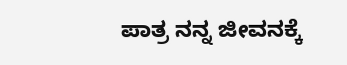ಪಾತ್ರ ನನ್ನ ಜೀವನಕ್ಕೆ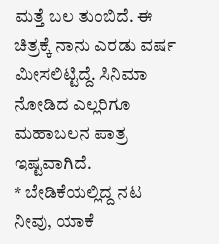ಮತ್ತೆ ಬಲ ತುಂಬಿದೆ. ಈ ಚಿತ್ರಕ್ಕೆ ನಾನು ಎರಡು ವರ್ಷ ಮೀಸಲಿಟ್ಟಿದ್ದೆ. ಸಿನಿಮಾ ನೋಡಿದ ಎಲ್ಲರಿಗೂ ಮಹಾಬಲನ ಪಾತ್ರ ಇಷ್ಟವಾಗಿದೆ.
* ಬೇಡಿಕೆಯಲ್ಲಿದ್ದ ನಟ ನೀವು, ಯಾಕೆ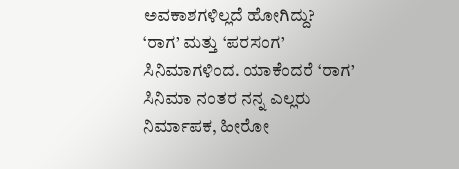ಅವಕಾಶಗಳಿಲ್ಲದೆ ಹೋಗಿದ್ದು?
‘ರಾಗ’ ಮತ್ತು ‘ಪರಸಂಗ’ ಸಿನಿಮಾಗಳಿಂದ. ಯಾಕೆಂದರೆ ‘ರಾಗ’ ಸಿನಿಮಾ ನಂತರ ನನ್ನ ಎಲ್ಲರು ನಿರ್ಮಾಪಕ, ಹೀರೋ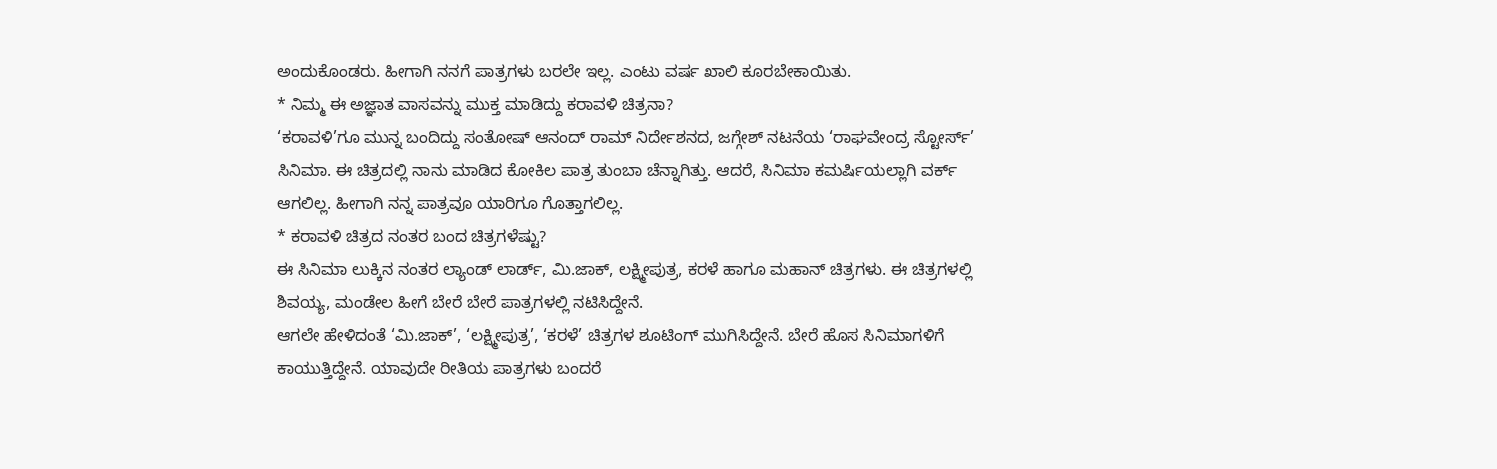ಅಂದುಕೊಂಡರು. ಹೀಗಾಗಿ ನನಗೆ ಪಾತ್ರಗಳು ಬರಲೇ ಇಲ್ಲ. ಎಂಟು ವರ್ಷ ಖಾಲಿ ಕೂರಬೇಕಾಯಿತು.
* ನಿಮ್ಮ ಈ ಅಜ್ಞಾತ ವಾಸವನ್ನು ಮುಕ್ತ ಮಾಡಿದ್ದು ಕರಾವಳಿ ಚಿತ್ರನಾ?
‘ಕರಾವಳಿ’ಗೂ ಮುನ್ನ ಬಂದಿದ್ದು ಸಂತೋಷ್ ಆನಂದ್ ರಾಮ್ ನಿರ್ದೇಶನದ, ಜಗ್ಗೇಶ್ ನಟನೆಯ ‘ರಾಘವೇಂದ್ರ ಸ್ಟೋರ್ಸ್’ ಸಿನಿಮಾ. ಈ ಚಿತ್ರದಲ್ಲಿ ನಾನು ಮಾಡಿದ ಕೋಕಿಲ ಪಾತ್ರ ತುಂಬಾ ಚೆನ್ನಾಗಿತ್ತು. ಆದರೆ, ಸಿನಿಮಾ ಕಮರ್ಷಿಯಲ್ಲಾಗಿ ವರ್ಕ್ ಆಗಲಿಲ್ಲ. ಹೀಗಾಗಿ ನನ್ನ ಪಾತ್ರವೂ ಯಾರಿಗೂ ಗೊತ್ತಾಗಲಿಲ್ಲ.
* ಕರಾವಳಿ ಚಿತ್ರದ ನಂತರ ಬಂದ ಚಿತ್ರಗಳೆಷ್ಟು?
ಈ ಸಿನಿಮಾ ಲುಕ್ಕಿನ ನಂತರ ಲ್ಯಾಂಡ್ ಲಾರ್ಡ್, ಮಿ.ಜಾಕ್, ಲಕ್ಷ್ಮೀಪುತ್ರ, ಕರಳೆ ಹಾಗೂ ಮಹಾನ್ ಚಿತ್ರಗಳು. ಈ ಚಿತ್ರಗಳಲ್ಲಿ ಶಿವಯ್ಯ, ಮಂಡೇಲ ಹೀಗೆ ಬೇರೆ ಬೇರೆ ಪಾತ್ರಗಳಲ್ಲಿ ನಟಿಸಿದ್ದೇನೆ.
ಆಗಲೇ ಹೇಳಿದಂತೆ ‘ಮಿ.ಜಾಕ್’, ‘ಲಕ್ಷ್ಮೀಪುತ್ರ’, ‘ಕರಳೆ’ ಚಿತ್ರಗಳ ಶೂಟಿಂಗ್ ಮುಗಿಸಿದ್ದೇನೆ. ಬೇರೆ ಹೊಸ ಸಿನಿಮಾಗಳಿಗೆ ಕಾಯುತ್ತಿದ್ದೇನೆ. ಯಾವುದೇ ರೀತಿಯ ಪಾತ್ರಗಳು ಬಂದರೆ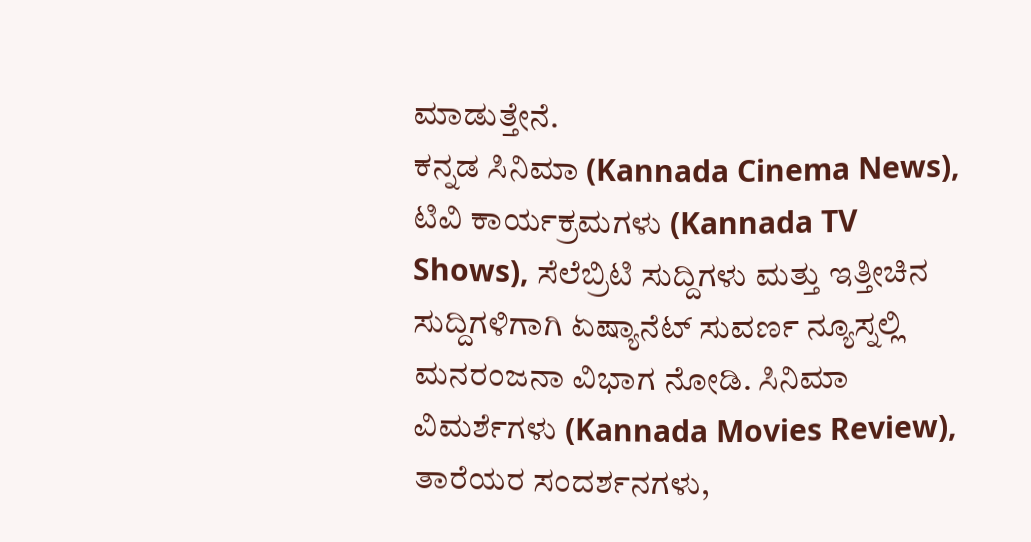ಮಾಡುತ್ತೇನೆ.
ಕನ್ನಡ ಸಿನಿಮಾ (Kannada Cinema News), ಟಿವಿ ಕಾರ್ಯಕ್ರಮಗಳು (Kannada TV Shows), ಸೆಲೆಬ್ರಿಟಿ ಸುದ್ದಿಗಳು ಮತ್ತು ಇತ್ತೀಚಿನ ಸುದ್ದಿಗಳಿಗಾಗಿ ಏಷ್ಯಾನೆಟ್ ಸುವರ್ಣ ನ್ಯೂಸ್ನಲ್ಲಿ ಮನರಂಜನಾ ವಿಭಾಗ ನೋಡಿ. ಸಿನಿಮಾ ವಿಮರ್ಶೆಗಳು (Kannada Movies Review), ತಾರೆಯರ ಸಂದರ್ಶನಗಳು,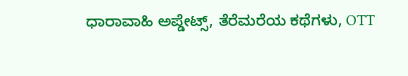ಧಾರಾವಾಹಿ ಅಪ್ಡೇಟ್ಸ್, ತೆರೆಮರೆಯ ಕಥೆಗಳು, OTT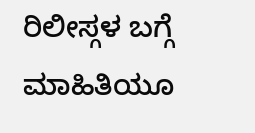ರಿಲೀಸ್ಗಳ ಬಗ್ಗೆ ಮಾಹಿತಿಯೂ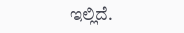ಇಲ್ಲಿದೆ.